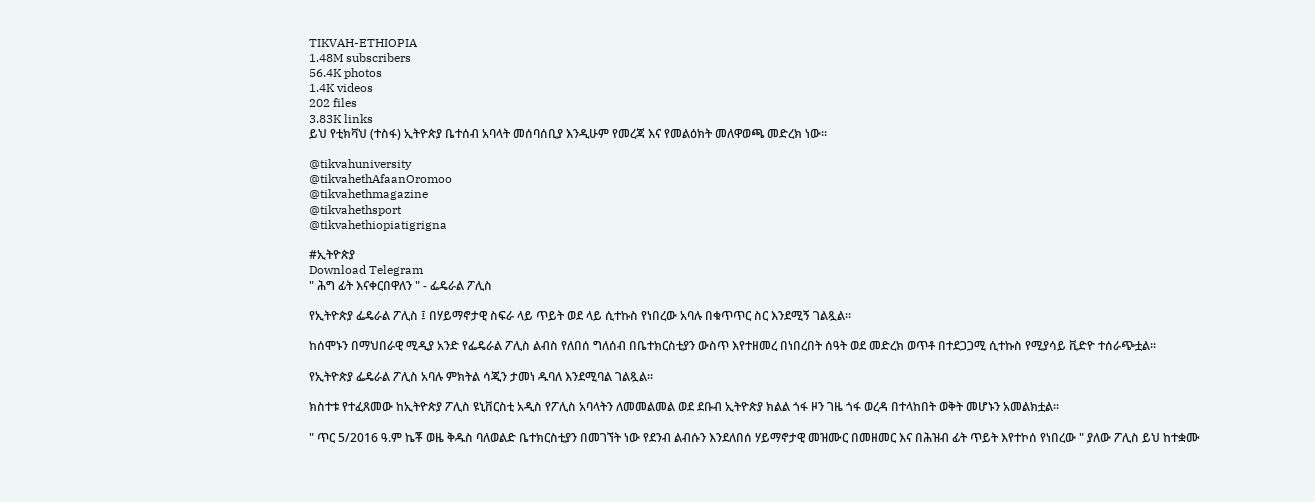TIKVAH-ETHIOPIA
1.48M subscribers
56.4K photos
1.4K videos
202 files
3.83K links
ይህ የቲክቫህ (ተስፋ) ኢትዮጵያ ቤተሰብ አባላት መሰባሰቢያ እንዲሁም የመረጃ እና የመልዕክት መለዋወጫ መድረክ ነው።

@tikvahuniversity
@tikvahethAfaanOromoo
@tikvahethmagazine
@tikvahethsport
@tikvahethiopiatigrigna

#ኢትዮጵያ
Download Telegram
" ሕግ ፊት እናቀርበዋለን " - ፌዴራል ፖሊስ

የኢትዮጵያ ፌዴራል ፖሊስ ፤ በሃይማኖታዊ ስፍራ ላይ ጥይት ወደ ላይ ሲተኩስ የነበረው አባሉ በቁጥጥር ስር እንደሚኝ ገልጿል።

ከሰሞኑን በማህበራዊ ሚዲያ አንድ የፌዴራል ፖሊስ ልብስ የለበሰ ግለሰብ በቤተክርስቲያን ውስጥ እየተዘመረ በነበረበት ሰዓት ወደ መድረክ ወጥቶ በተደጋጋሚ ሲተኩስ የሚያሳይ ቪድዮ ተሰራጭቷል።

የኢትዮጵያ ፌዴራል ፖሊስ አባሉ ምክትል ሳጂን ታመነ ዱባለ እንደሚባል ገልጿል።

ክስተቱ የተፈጸመው ከኢትዮጵያ ፖሊስ ዩኒቨርስቲ አዲስ የፖሊስ አባላትን ለመመልመል ወደ ደቡብ ኢትዮጵያ ክልል ጎፋ ዞን ገዜ ጎፋ ወረዳ በተላከበት ወቅት መሆኑን አመልክቷል።

" ጥር 5/2016 ዓ.ም ኬቾ ወዜ ቅዱስ ባለወልድ ቤተክርስቲያን በመገኘት ነው የደንብ ልብሱን እንደለበሰ ሃይማኖታዊ መዝሙር በመዘመር እና በሕዝብ ፊት ጥይት እየተኮሰ የነበረው " ያለው ፖሊስ ይህ ከተቋሙ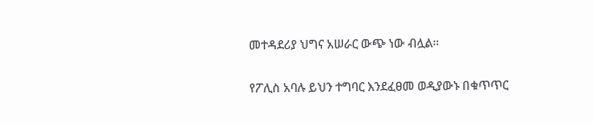መተዳደሪያ ህግና አሠራር ውጭ ነው ብሏል።

የፖሊስ አባሉ ይህን ተግባር እንደፈፀመ ወዲያውኑ በቁጥጥር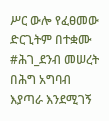ሥር ውሎ የፈፀመው ድርጊትም በተቋሙ #ሕገ_ደንብ መሠረት በሕግ አግባብ እያጣራ እንደሚገኝ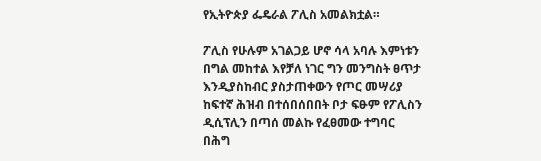የኢትዮጵያ ፌዴራል ፖሊስ አመልክቷል።

ፖሊስ የሁሉም አገልጋይ ሆኖ ሳላ አባሉ እምነቱን በግል መከተል እየቻለ ነገር ግን መንግስት ፀጥታ እንዲያስከብር ያስታጠቀውን የጦር መሣሪያ ከፍተኛ ሕዝብ በተሰበሰበበት ቦታ ፍፁም የፖሊስን ዲሲፕሊን በጣሰ መልኩ የፈፀመው ተግባር በሕግ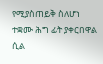የሚያስጠይቅ ስለሆነ ተቋሙ ሕግ ፊት ያቀርበዋል ሲል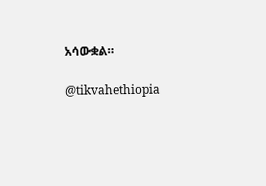አሳውቋል።

@tikvahethiopia